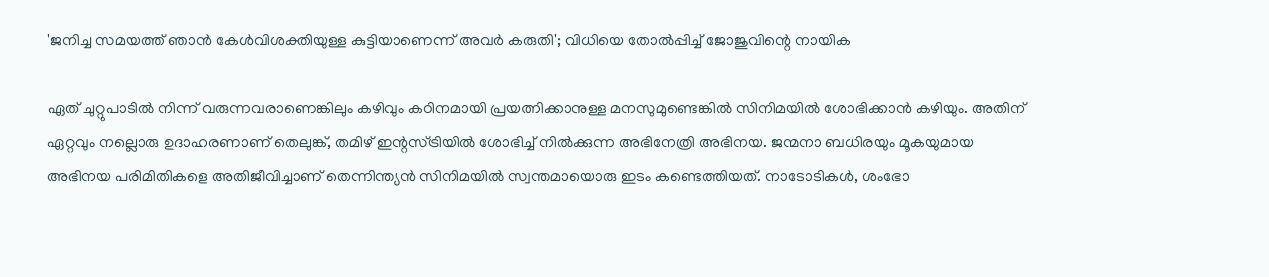'ജനിച്ച സമയത്ത് ഞാൻ കേൾവിശക്തിയുള്ള കുട്ടിയാണെന്ന് അവർ കരുതി'; വിധിയെ തോൽപ്പിച്ച് ജോജുവിന്റെ നായിക

ഏത് ചുറ്റുപാടിൽ‌ നിന്ന് വരുന്നവരാണെങ്കിലും കഴിവും കഠിനമായി പ്രയത്നിക്കാനുള്ള മനസുമുണ്ടെങ്കിൽ സിനിമയിൽ ശോഭിക്കാൻ കഴിയും. അതിന് ഏറ്റവും നല്ലൊരു ഉദാഹരണാണ് തെലുങ്ക്, തമിഴ് ഇന്റസ്ട്രിയിൽ ശോഭിച്ച് നിൽക്കുന്ന അഭിനേത്രി അഭിനയ. ജന്മനാ ബധിരയും മൂകയുമായ അഭിനയ പരിമിതികളെ അതിജീവിച്ചാണ് തെന്നിന്ത്യൻ സിനിമയിൽ സ്വന്തമായൊരു ഇടം കണ്ടെത്തിയത്. നാടോടികള്‍, ശംഭോ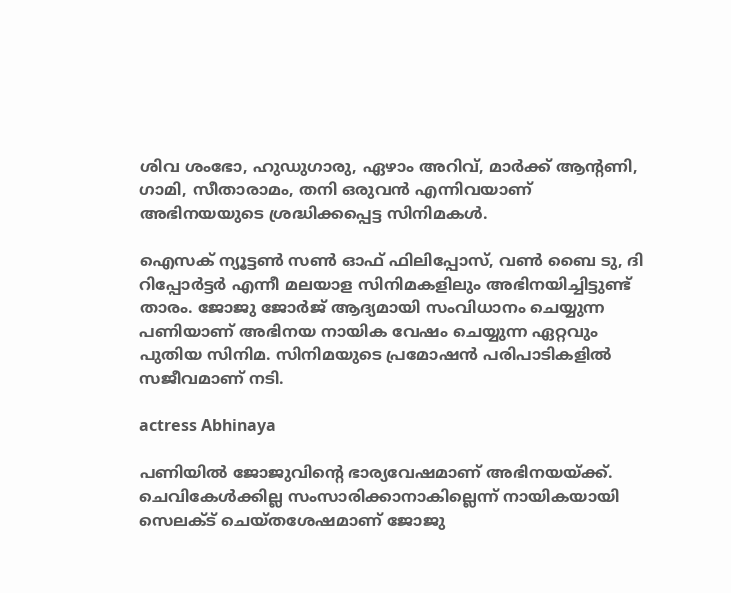ശിവ ശംഭോ, ഹുഡുഗാരു, ഏഴാം അറിവ്, മാർക്ക് ആന്റണി, ഗാമി, സീതാരാമം, തനി ഒരുവൻ എന്നിവയാണ് അഭിനയയുടെ ശ്രദ്ധിക്കപ്പെട്ട സിനിമകൾ.

ഐസക് ന്യൂട്ടണ്‍ സണ്‍ ഓഫ് ഫിലിപ്പോസ്, വണ്‍ ബൈ ടു, ദി റിപ്പോര്‍ട്ടര്‍ എന്നീ മലയാള സിനിമകളിലും അഭിനയിച്ചിട്ടുണ്ട് താരം. ജോജു ജോർജ് ആദ്യമായി സംവിധാനം ചെയ്യുന്ന പണിയാണ് അഭിനയ നായിക വേഷം ചെയ്യുന്ന ഏറ്റവും പുതിയ സിനിമ. സിനിമയുടെ പ്രമോഷൻ പരിപാടികളിൽ സജീവമാണ് നടി.

actress Abhinaya

പണിയിൽ ജോജുവിന്റെ ഭാര്യവേഷമാണ് അഭിനയയ്ക്ക്. ചെവികേൾക്കില്ല സംസാരിക്കാനാകില്ലെന്ന് നായികയായി സെലക്ട് ചെയ്തശേഷമാണ് ജോജു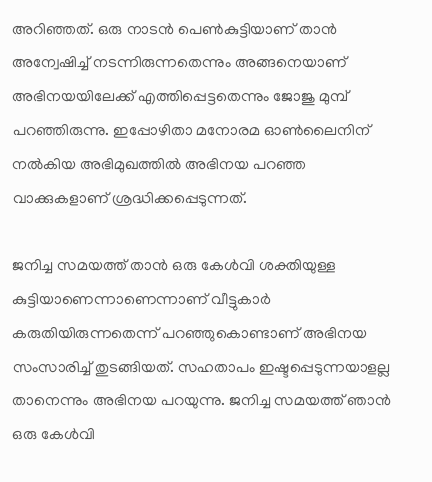അറിഞ്ഞത്. ഒരു നാടൻ പെൺകുട്ടിയാണ് താൻ അന്വേഷിച്ച് നടന്നിരുന്നതെന്നും അങ്ങനെയാണ് അഭിനയയിലേക്ക് എത്തിപ്പെട്ടതെന്നും ജോജു മുമ്പ് പറഞ്ഞിരുന്നു. ഇപ്പോഴിതാ മനോരമ ഓൺലൈനിന് നൽകിയ അഭിമുഖത്തിൽ അഭിനയ പറഞ്ഞ വാക്കുകളാണ് ശ്രദ്ധിക്കപ്പെടുന്നത്.

ജനിച്ച സമയത്ത് താൻ ഒരു കേൾവി ശക്തിയുള്ള കുട്ടിയാണെന്നാണെന്നാണ് വീട്ടുകാർ കരുതിയിരുന്നതെന്ന് പറഞ്ഞുകൊണ്ടാണ് അഭിനയ സംസാരിച്ച് തുടങ്ങിയത്. സഹതാപം ഇഷ്ടപ്പെടുന്നയാളല്ല താനെന്നും അഭിനയ പറയുന്നു. ജനിച്ച സമയത്ത് ഞാൻ ഒരു കേൾവി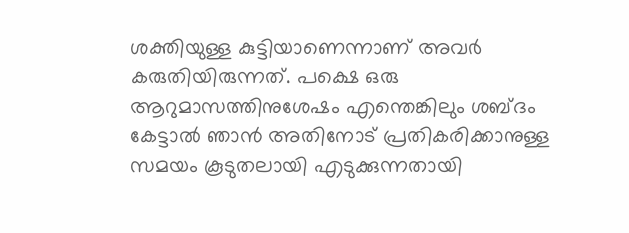ശക്തിയുള്ള കുട്ടിയാണെന്നാണ് അവർ കരുതിയിരുന്നത്. പക്ഷെ ഒരു ആറുമാസത്തിനുശേഷം എന്തെങ്കിലും ശബ്ദം കേട്ടാൽ ഞാൻ അതിനോട് പ്രതികരിക്കാനുള്ള സമയം കൂടുതലായി എടുക്കുന്നതായി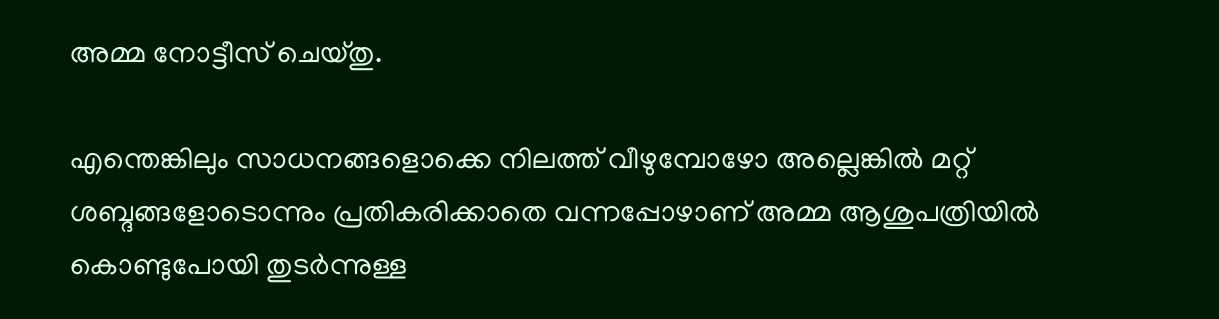അമ്മ നോട്ടീസ് ചെയ്തു.

എന്തെങ്കിലും സാധനങ്ങളൊക്കെ നിലത്ത് വീഴുമ്പോഴോ അല്ലെങ്കിൽ മറ്റ് ശബ്ദങ്ങളോടൊന്നും പ്രതികരിക്കാതെ വന്നപ്പോഴാണ് അമ്മ ആശുപത്രിയിൽ കൊണ്ടുപോയി തുടർന്നുള്ള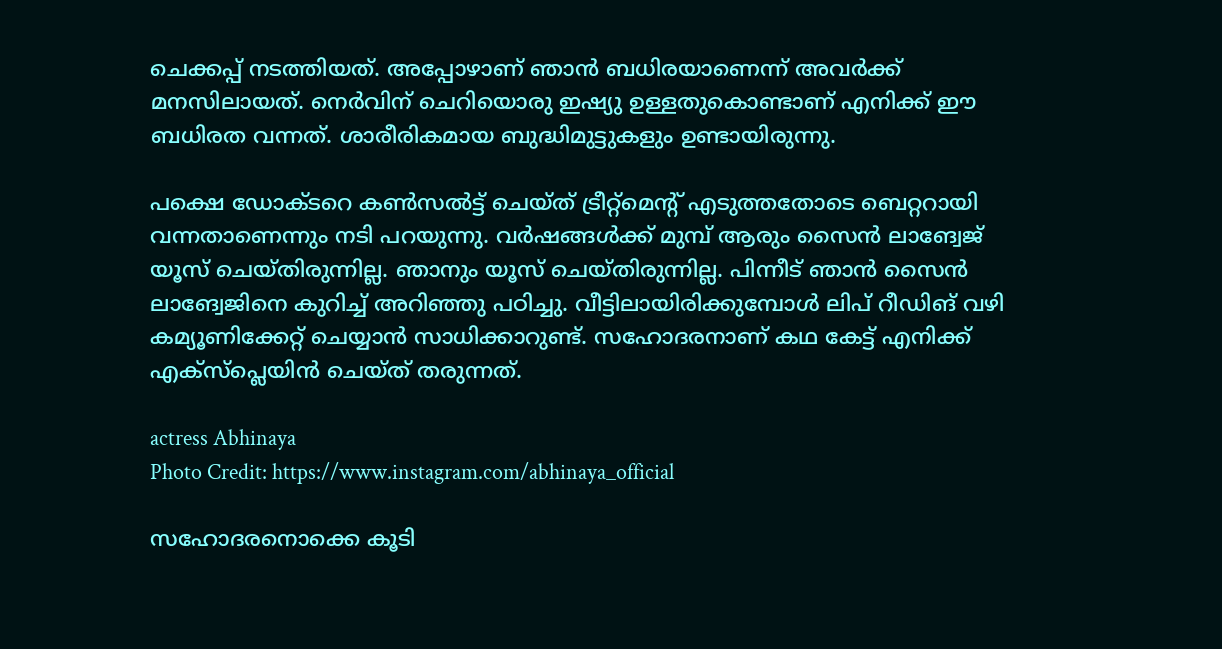ചെക്കപ്പ് നടത്തിയത്. അപ്പോഴാണ് ഞാൻ ബധിരയാണെന്ന് അവർക്ക് മനസിലായത്. നെർവിന് ചെറിയൊരു ഇഷ്യു ഉള്ളതുകൊണ്ടാണ് എനിക്ക് ഈ ബധിരത വന്നത്. ശാരീരികമായ ബുദ്ധിമുട്ടുകളും ഉണ്ടായിരുന്നു.

പക്ഷെ ഡോക്ടറെ കൺസൽ‌ട്ട് ചെയ്ത് ട്രീറ്റ്മെന്റ് എടുത്തതോടെ ബെറ്ററായി വന്നതാണെന്നും നടി പറയുന്നു. വർഷങ്ങൾക്ക് മുമ്പ് ആരും സൈൻ ലാങ്വേജ് യൂസ് ചെയ്തിരുന്നില്ല. ഞാനും യൂസ് ചെയ്തിരുന്നില്ല. പിന്നീട് ഞാൻ സൈൻ ലാങ്വേജിനെ കുറിച്ച് അറിഞ്ഞു പഠിച്ചു. വീട്ടിലായിരിക്കുമ്പോൾ ലിപ് റീഡിങ് വഴി കമ്യൂണിക്കേറ്റ് ചെയ്യാൻ സാധിക്കാറുണ്ട്. സഹോദരനാണ് കഥ കേട്ട് എനിക്ക് എക്സ്പ്ലെയിൻ ചെയ്ത് തരുന്നത്.

actress Abhinaya
Photo Credit: https://www.instagram.com/abhinaya_official

സഹോദരനൊക്കെ കൂടി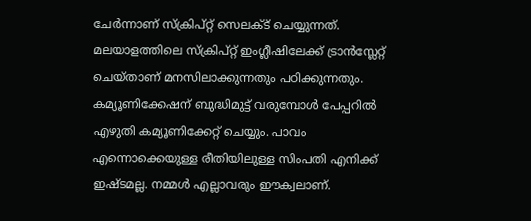ചേർന്നാണ് സ്ക്രിപ്റ്റ് സെലക്ട് ചെയ്യുന്നത്. മലയാളത്തിലെ സ്ക്രിപ്റ്റ് ഇംഗ്ലീഷിലേക്ക് ട്രാൻസ്ലേറ്റ് ചെയ്താണ് മനസിലാക്കുന്നതും പഠിക്കുന്നതും. കമ്യൂണിക്കേഷന് ബുദ്ധിമുട്ട് വരുമ്പോൾ പേപ്പറിൽ എഴുതി കമ്യൂണിക്കേറ്റ് ചെയ്യും. പാവം എന്നൊക്കെയുള്ള രീതിയിലുള്ള സിംപതി എനിക്ക് ഇഷ്ടമല്ല. നമ്മൾ എല്ലാവരും ഈക്വലാണ്.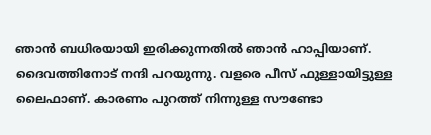ഞാൻ ബധിരയായി ഇരിക്കുന്നതിൽ‌ ഞാൻ ഹാപ്പിയാണ്. ദൈവത്തിനോട് നന്ദി പറയുന്നു. വളരെ പീസ് ഫുള്ളായിട്ടുള്ള ലൈഫാണ്. കാരണം പുറത്ത് നിന്നുള്ള സൗണ്ടോ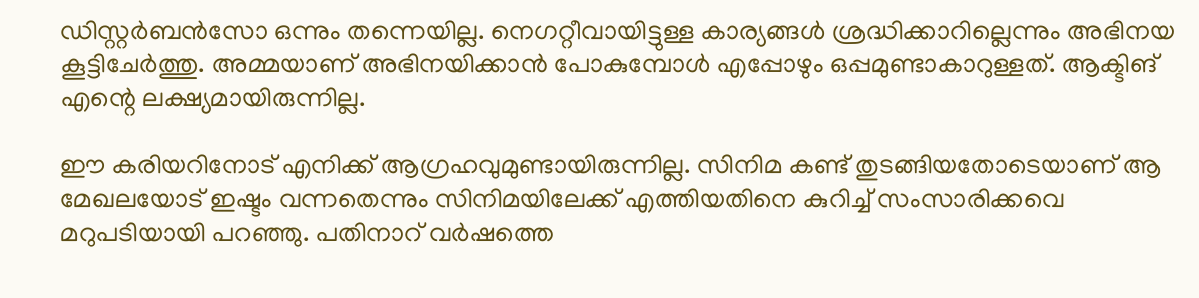ഡിസ്റ്റർബൻസോ ഒന്നും തന്നെയില്ല. നെഗറ്റീവായിട്ടുള്ള കാര്യങ്ങൾ ശ്രദ്ധിക്കാറില്ലെന്നും അഭിനയ കൂട്ടിചേർത്തു. അമ്മയാണ് അഭിനയിക്കാൻ പോകുമ്പോൾ എപ്പോഴും ഒപ്പമുണ്ടാകാറുള്ളത്. ആക്ടിങ് എന്റെ ലക്ഷ്യമായിരുന്നില്ല.

ഈ കരിയറിനോട് എനിക്ക് ആഗ്രഹവുമുണ്ടായിരുന്നില്ല. സിനിമ കണ്ട് തുടങ്ങിയതോടെയാണ് ആ മേഖലയോട് ഇഷ്ടം വന്നതെന്നും സിനിമയിലേക്ക് എത്തിയതിനെ കുറിച്ച് സംസാരിക്കവെ മറുപടിയായി പറഞ്ഞു. പതിനാറ് വർഷത്തെ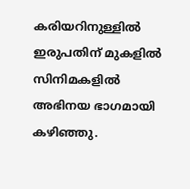കരിയറിനുള്ളിൽ ഇരുപതിന് മുകളിൽ സിനിമകളിൽ അഭിനയ ഭാഗമായി കഴിഞ്ഞു.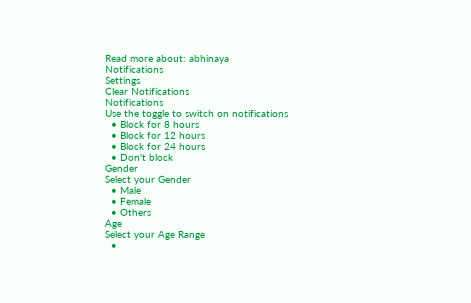Read more about: abhinaya
Notifications
Settings
Clear Notifications
Notifications
Use the toggle to switch on notifications
  • Block for 8 hours
  • Block for 12 hours
  • Block for 24 hours
  • Don't block
Gender
Select your Gender
  • Male
  • Female
  • Others
Age
Select your Age Range
  •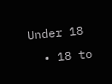Under 18
  • 18 to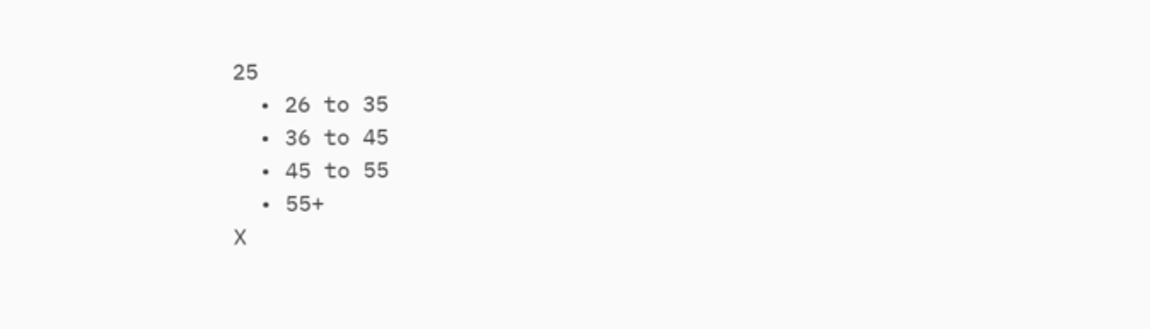25
  • 26 to 35
  • 36 to 45
  • 45 to 55
  • 55+
X